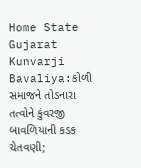Home State Gujarat Kunvarji Bavaliya:કોળી સમાજને તોડનારા તત્વોને કુંવરજી બાવળિયાની કડક ચેતવણી;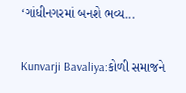‘ગાંધીનગરમાં બનશે ભવ્ય...

Kunvarji Bavaliya:કોળી સમાજને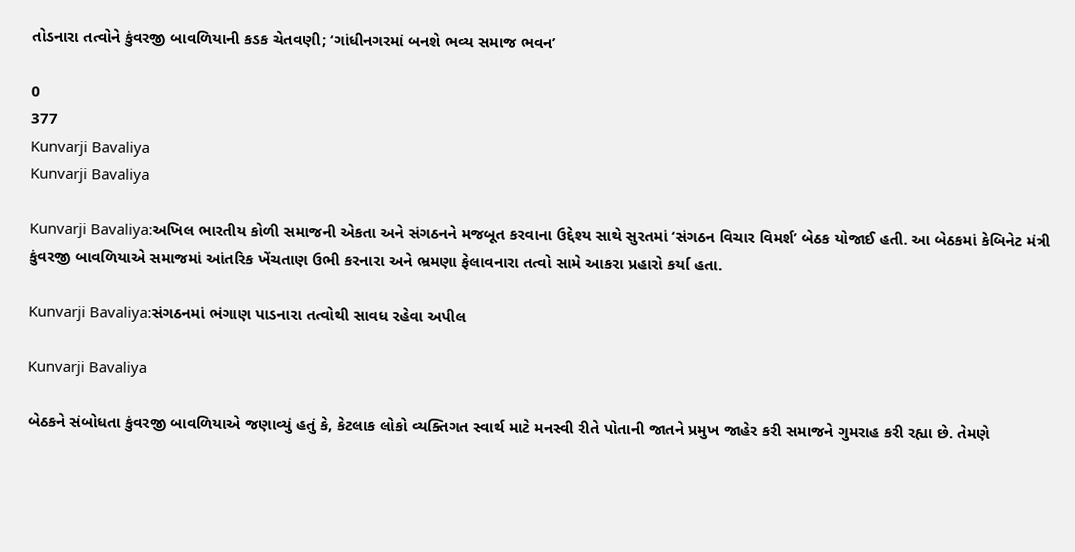તોડનારા તત્વોને કુંવરજી બાવળિયાની કડક ચેતવણી; ‘ગાંધીનગરમાં બનશે ભવ્ય સમાજ ભવન’

0
377
Kunvarji Bavaliya
Kunvarji Bavaliya

Kunvarji Bavaliya:અખિલ ભારતીય કોળી સમાજની એકતા અને સંગઠનને મજબૂત કરવાના ઉદ્દેશ્ય સાથે સુરતમાં ‘સંગઠન વિચાર વિમર્શ’ બેઠક યોજાઈ હતી. આ બેઠકમાં કેબિનેટ મંત્રી કુંવરજી બાવળિયાએ સમાજમાં આંતરિક ખેંચતાણ ઉભી કરનારા અને ભ્રમણા ફેલાવનારા તત્વો સામે આકરા પ્રહારો કર્યા હતા.

Kunvarji Bavaliya:સંગઠનમાં ભંગાણ પાડનારા તત્વોથી સાવધ રહેવા અપીલ

Kunvarji Bavaliya

બેઠકને સંબોધતા કુંવરજી બાવળિયાએ જણાવ્યું હતું કે, કેટલાક લોકો વ્યક્તિગત સ્વાર્થ માટે મનસ્વી રીતે પોતાની જાતને પ્રમુખ જાહેર કરી સમાજને ગુમરાહ કરી રહ્યા છે. તેમણે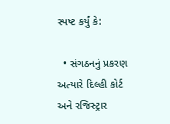સ્પષ્ટ કર્યું કે:

  • સંગઠનનું પ્રકરણ અત્યારે દિલ્હી કોર્ટ અને રજિસ્ટ્રાર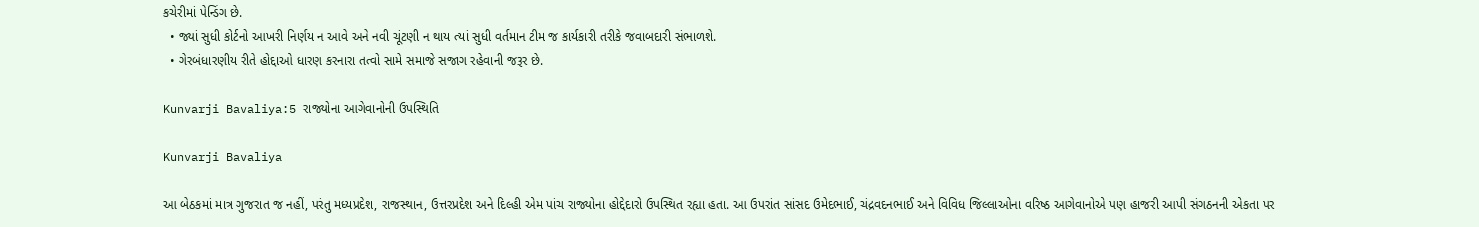કચેરીમાં પેન્ડિંગ છે.
  • જ્યાં સુધી કોર્ટનો આખરી નિર્ણય ન આવે અને નવી ચૂંટણી ન થાય ત્યાં સુધી વર્તમાન ટીમ જ કાર્યકારી તરીકે જવાબદારી સંભાળશે.
  • ગેરબંધારણીય રીતે હોદ્દાઓ ધારણ કરનારા તત્વો સામે સમાજે સજાગ રહેવાની જરૂર છે.

Kunvarji Bavaliya:5 રાજ્યોના આગેવાનોની ઉપસ્થિતિ

Kunvarji Bavaliya

આ બેઠકમાં માત્ર ગુજરાત જ નહીં, પરંતુ મધ્યપ્રદેશ, રાજસ્થાન, ઉત્તરપ્રદેશ અને દિલ્હી એમ પાંચ રાજ્યોના હોદ્દેદારો ઉપસ્થિત રહ્યા હતા. આ ઉપરાંત સાંસદ ઉમેદભાઈ, ચંદ્રવદનભાઈ અને વિવિધ જિલ્લાઓના વરિષ્ઠ આગેવાનોએ પણ હાજરી આપી સંગઠનની એકતા પર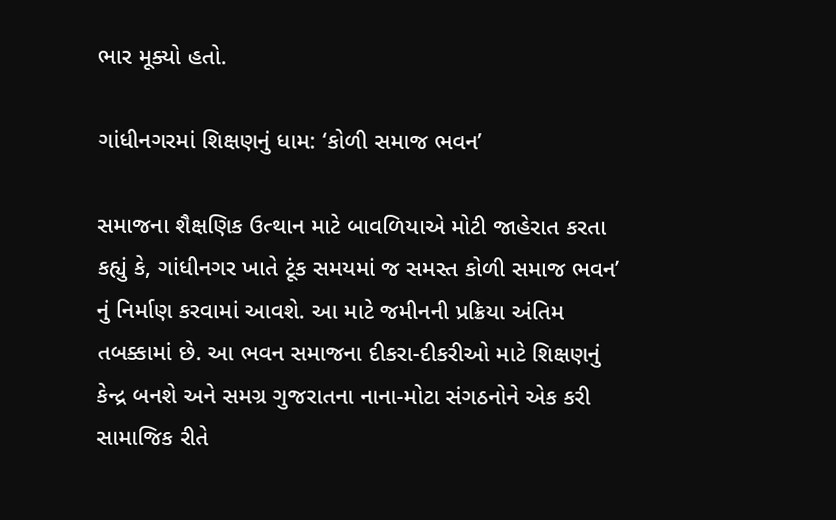ભાર મૂક્યો હતો.

ગાંધીનગરમાં શિક્ષણનું ધામ: ‘કોળી સમાજ ભવન’

સમાજના શૈક્ષણિક ઉત્થાન માટે બાવળિયાએ મોટી જાહેરાત કરતા કહ્યું કે, ગાંધીનગર ખાતે ટૂંક સમયમાં જ સમસ્ત કોળી સમાજ ભવન’ નું નિર્માણ કરવામાં આવશે. આ માટે જમીનની પ્રક્રિયા અંતિમ તબક્કામાં છે. આ ભવન સમાજના દીકરા-દીકરીઓ માટે શિક્ષણનું કેન્દ્ર બનશે અને સમગ્ર ગુજરાતના નાના-મોટા સંગઠનોને એક કરી સામાજિક રીતે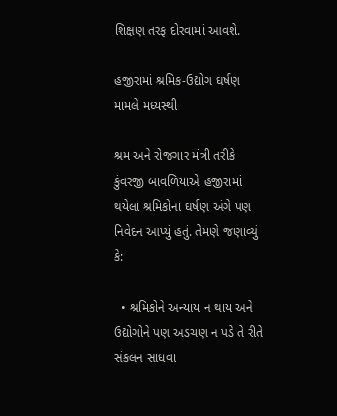શિક્ષણ તરફ દોરવામાં આવશે.

હજીરામાં શ્રમિક-ઉદ્યોગ ઘર્ષણ મામલે મધ્યસ્થી

શ્રમ અને રોજગાર મંત્રી તરીકે કુંવરજી બાવળિયાએ હજીરામાં થયેલા શ્રમિકોના ઘર્ષણ અંગે પણ નિવેદન આપ્યું હતું. તેમણે જણાવ્યું કે:

  • શ્રમિકોને અન્યાય ન થાય અને ઉદ્યોગોને પણ અડચણ ન પડે તે રીતે સંકલન સાધવા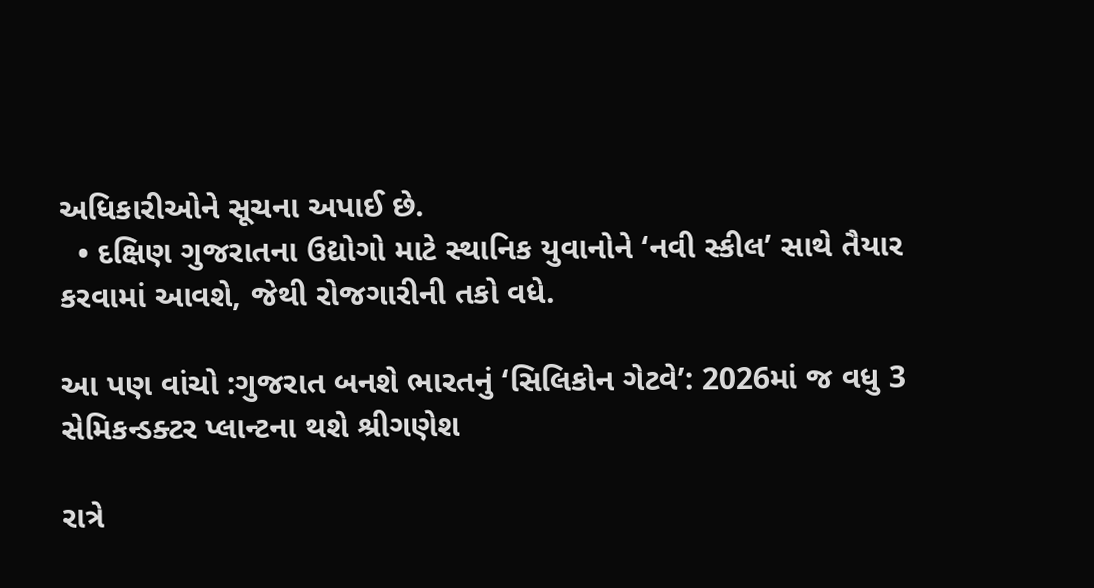અધિકારીઓને સૂચના અપાઈ છે.
  • દક્ષિણ ગુજરાતના ઉદ્યોગો માટે સ્થાનિક યુવાનોને ‘નવી સ્કીલ’ સાથે તૈયાર કરવામાં આવશે, જેથી રોજગારીની તકો વધે.

આ પણ વાંચો :ગુજરાત બનશે ભારતનું ‘સિલિકોન ગેટવે’: 2026માં જ વધુ 3 સેમિકન્ડક્ટર પ્લાન્ટના થશે શ્રીગણેશ

રાત્રે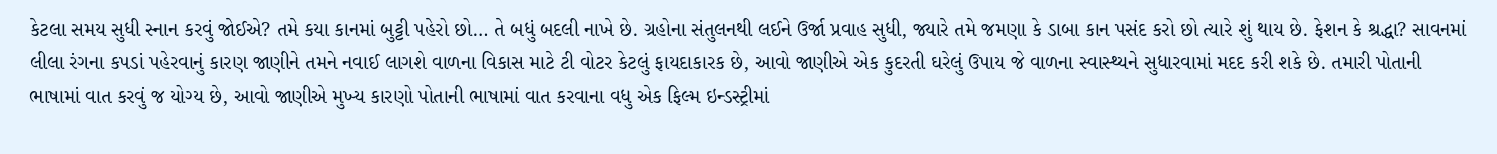કેટલા સમય સુધી સ્નાન કરવું જોઈએ? તમે કયા કાનમાં બુટ્ટી પહેરો છો… તે બધું બદલી નાખે છે. ગ્રહોના સંતુલનથી લઈને ઉર્જા પ્રવાહ સુધી, જ્યારે તમે જમણા કે ડાબા કાન પસંદ કરો છો ત્યારે શું થાય છે. ફેશન કે શ્રદ્ધા? સાવનમાં લીલા રંગના કપડાં પહેરવાનું કારણ જાણીને તમને નવાઈ લાગશે વાળના વિકાસ માટે ટી વોટર કેટલું ફાયદાકારક છે, આવો જાણીએ એક કુદરતી ઘરેલું ઉપાય જે વાળના સ્વાસ્થ્યને સુધારવામાં મદદ કરી શકે છે. તમારી પોતાની ભાષામાં વાત કરવું જ યોગ્ય છે, આવો જાણીએ મુખ્ય કારણો પોતાની ભાષામાં વાત કરવાના વધુ એક ફિલ્મ ઇન્ડસ્ટ્રીમાં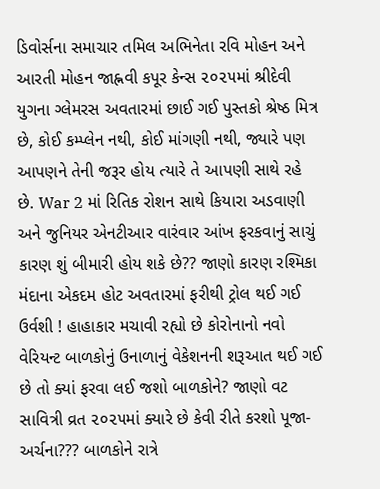ડિવોર્સના સમાચાર તમિલ અભિનેતા રવિ મોહન અને આરતી મોહન જાહ્નવી કપૂર કેન્સ ૨૦૨૫માં શ્રીદેવી યુગના ગ્લેમરસ અવતારમાં છાઈ ગઈ પુસ્તકો શ્રેષ્ઠ મિત્ર છે, કોઈ કમ્પ્લેન નથી, કોઈ માંગણી નથી, જ્યારે પણ આપણને તેની જરૂર હોય ત્યારે તે આપણી સાથે રહે છે. War 2 માં રિતિક રોશન સાથે કિયારા અડવાણી અને જુનિયર એનટીઆર વારંવાર આંખ ફરકવાનું સાચું કારણ શું બીમારી હોય શકે છે?? જાણો કારણ રશ્મિકા મંદાના એકદમ હોટ અવતારમાં ફરીથી ટ્રોલ થઈ ગઈ ઉર્વશી ! હાહાકાર મચાવી રહ્યો છે કોરોનાનો નવો વેરિયન્ટ બાળકોનું ઉનાળાનું વેકેશનની શરૂઆત થઈ ગઈ છે તો ક્યાં ફરવા લઈ જશો બાળકોને? જાણો વટ સાવિત્રી વ્રત ૨૦૨૫માં ક્યારે છે કેવી રીતે કરશો પૂજા-અર્ચના??? બાળકોને રાત્રે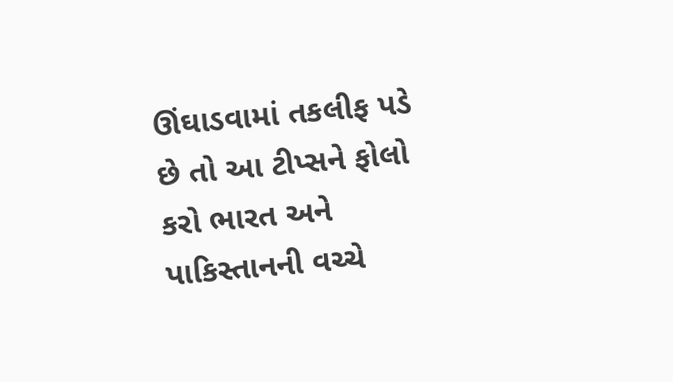ઊંઘાડવામાં તકલીફ પડે છે તો આ ટીપ્સને ફોલો કરો ભારત અને પાકિસ્તાનની વચ્ચે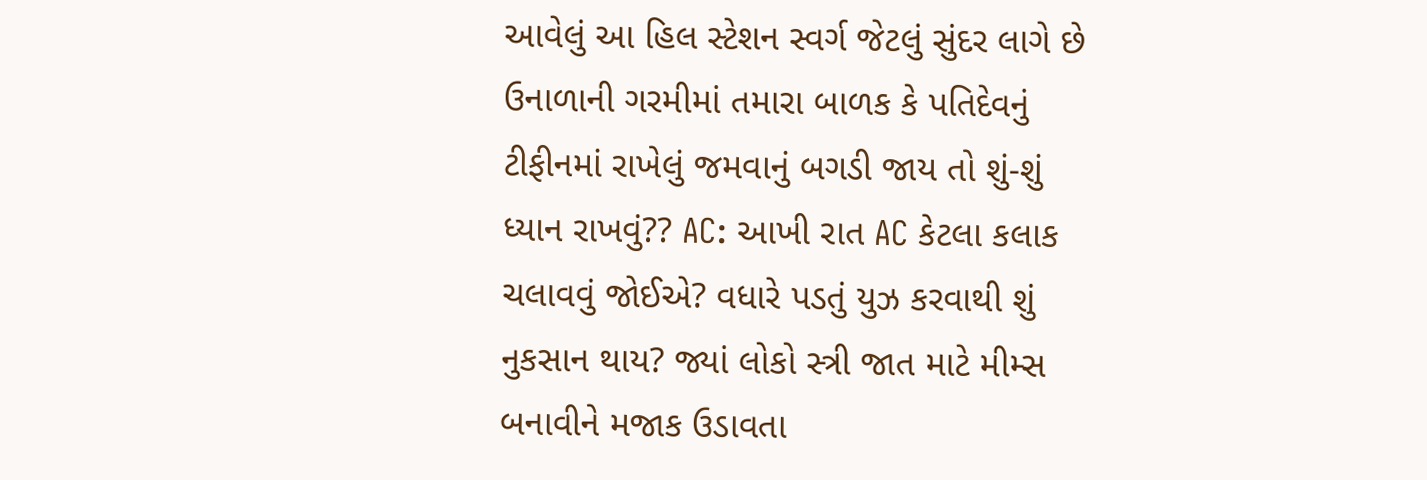આવેલું આ હિલ સ્ટેશન સ્વર્ગ જેટલું સુંદર લાગે છે ઉનાળાની ગરમીમાં તમારા બાળક કે પતિદેવનું ટીફીનમાં રાખેલું જમવાનું બગડી જાય તો શું-શું ધ્યાન રાખવું?? AC: આખી રાત AC કેટલા કલાક ચલાવવું જોઈએ? વધારે પડતું યુઝ કરવાથી શું નુકસાન થાય? જ્યાં લોકો સ્ત્રી જાત માટે મીમ્સ બનાવીને મજાક ઉડાવતા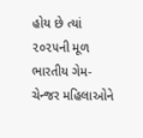હોય છે ત્યાં ૨૦૨૫ની મૂળ ભારતીય ગેમ-ચેન્જર મહિલાઓને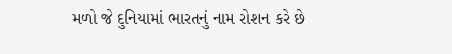મળો જે દુનિયામાં ભારતનું નામ રોશન કરે છે